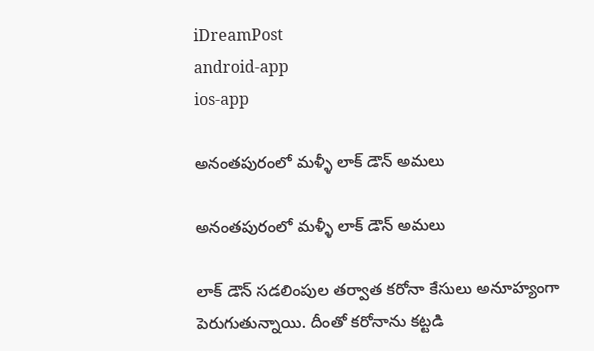iDreamPost
android-app
ios-app

అనంతపురంలో మళ్ళీ లాక్ డౌన్ అమలు

అనంతపురంలో మళ్ళీ లాక్ డౌన్ అమలు

లాక్ డౌన్ సడలింపుల తర్వాత కరోనా కేసులు అనూహ్యంగా పెరుగుతున్నాయి. దీంతో కరోనాను కట్టడి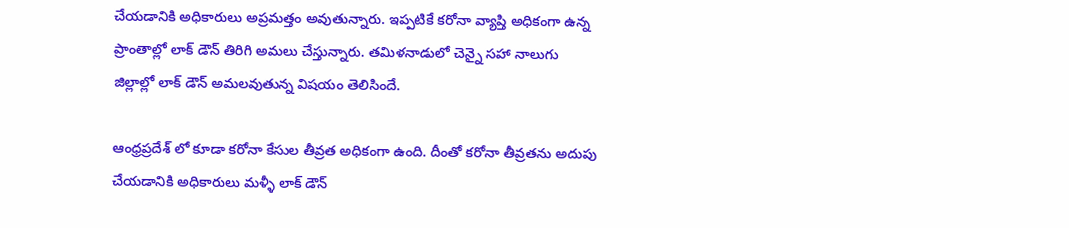చేయడానికి అధికారులు అప్రమత్తం అవుతున్నారు. ఇప్పటికే కరోనా వ్యాప్తి అధికంగా ఉన్న ప్రాంతాల్లో లాక్ డౌన్ తిరిగి అమలు చేస్తున్నారు. తమిళనాడులో చెన్నై సహా నాలుగు జిల్లాల్లో లాక్ డౌన్ అమలవుతున్న విషయం తెలిసిందే.

ఆంధ్రప్రదేశ్ లో కూడా కరోనా కేసుల తీవ్రత అధికంగా ఉంది. దీంతో కరోనా తీవ్రతను అదుపు చేయడానికి అధికారులు మళ్ళీ లాక్ డౌన్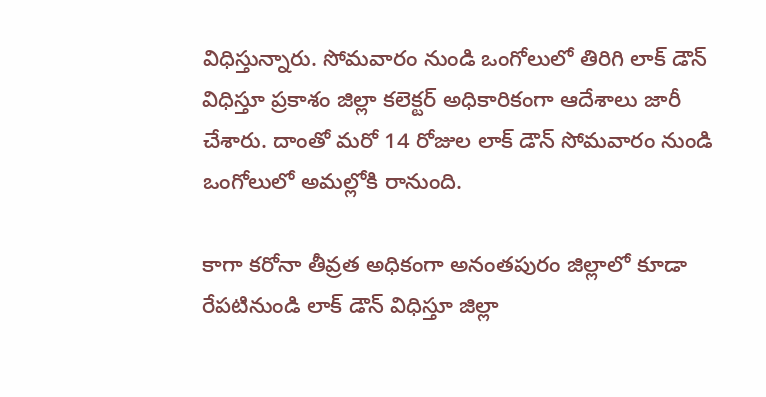విధిస్తున్నారు. సోమవారం నుండి ఒంగోలులో తిరిగి లాక్ డౌన్ విధిస్తూ ప్రకాశం జిల్లా కలెక్టర్ అధికారికంగా ఆదేశాలు జారీ చేశారు. దాంతో మరో 14 రోజుల లాక్ డౌన్ సోమవారం నుండి ఒంగోలులో అమల్లోకి రానుంది.

కాగా కరోనా తీవ్రత అధికంగా అనంతపురం జిల్లాలో కూడా రేపటినుండి లాక్ డౌన్ విధిస్తూ జిల్లా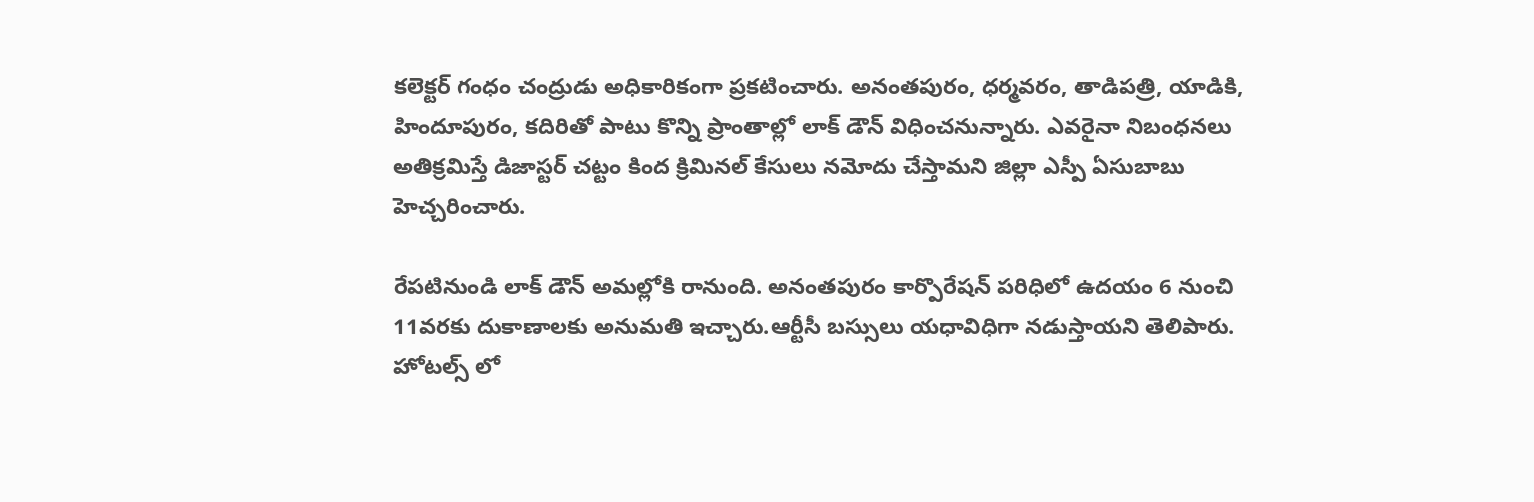కలెక్టర్ గంధం చంద్రుడు అధికారికంగా ప్రకటించారు. అనంతపురం, ధర్మవరం, తాడిపత్రి, యాడికి, హిందూపురం, కదిరితో పాటు కొన్ని ప్రాంతాల్లో లాక్ డౌన్ విధించ‌నున్నారు. ఎవ‌రైనా నిబంధ‌న‌లు అతిక్ర‌మిస్తే డిజాస్టర్ చట్టం కింద క్రిమినల్ కేసులు న‌మోదు చేస్తామ‌ని జిల్లా ఎస్పీ ఏసుబాబు హెచ్చ‌రించారు.

రేపటినుండి లాక్ డౌన్ అమల్లోకి రానుంది. అనంతపురం కార్పొరేషన్ పరిధిలో ఉదయం 6 నుంచి 11వరకు దుకాణాలకు అనుమతి ఇచ్చారు.ఆర్టీసీ బస్సులు యధావిధిగా నడుస్తాయ‌ని తెలిపారు. హోటల్స్ లో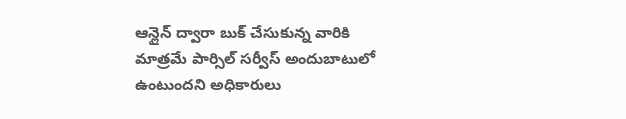ఆన్లైన్ ద్వారా బుక్ చేసుకున్న వారికి మాత్రమే పార్సిల్ సర్వీస్ అందుబాటులో ఉంటుందని అధికారులు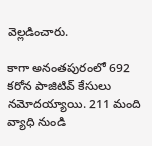వెల్లడించారు.

కాగా అనంతపురంలో 692 కరోన పాజిటివ్ కేసులు నమోదయ్యాయి. 211 మంది వ్యాధి నుండి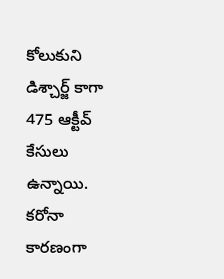కోలుకుని డిశ్చార్జ్ కాగా 475 ఆక్టీవ్ కేసులు ఉన్నాయి. కరోనా కారణంగా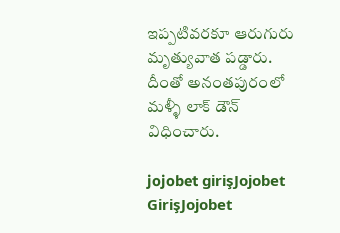ఇప్పటివరకూ ఆరుగురు మృత్యువాత పడ్డారు. దీంతో అనంతపురంలో మళ్ళీ లాక్ డౌన్ విధించారు.

jojobet girişJojobet GirişJojobet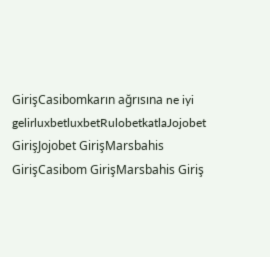GirişCasibomkarın ağrısına ne iyi gelirluxbetluxbetRulobetkatlaJojobet GirişJojobet GirişMarsbahis GirişCasibom GirişMarsbahis Giriş